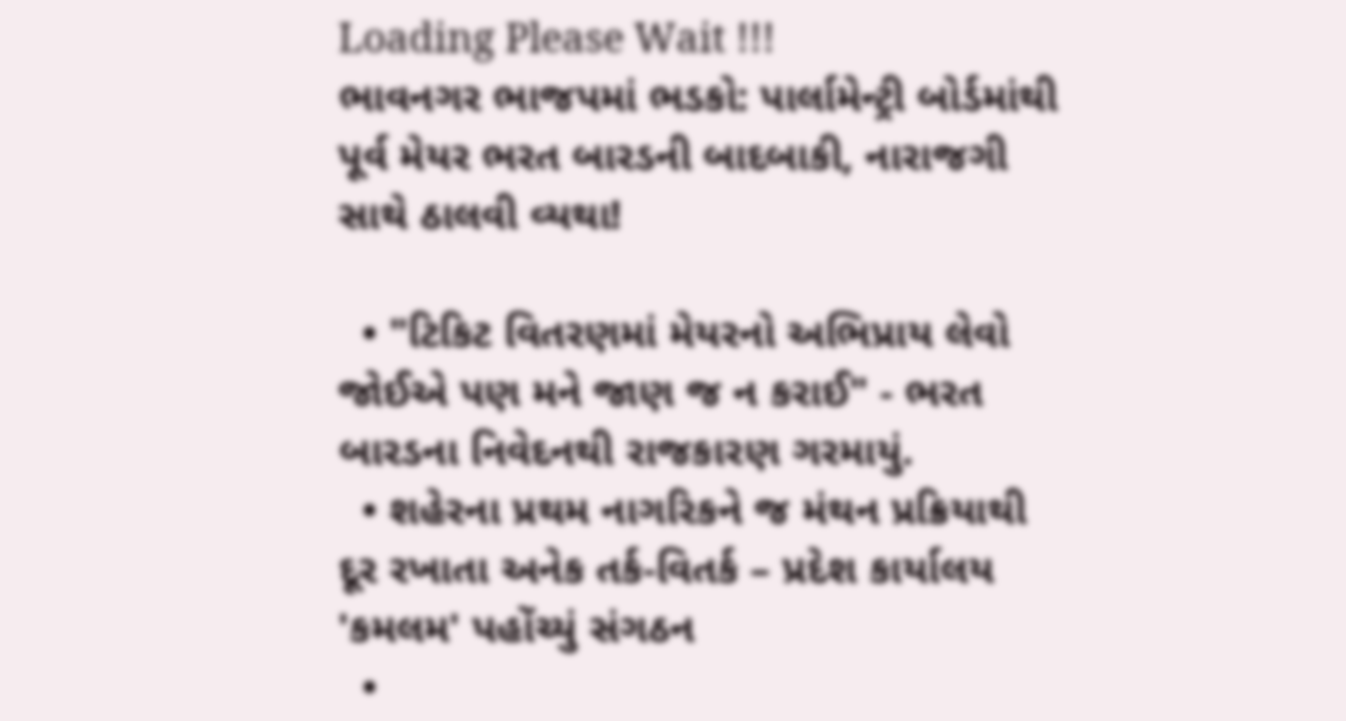Loading Please Wait !!!
ભાવનગર ભાજપમાં ભડકો: પાર્લામેન્ટ્રી બોર્ડમાંથી પૂર્વ મેયર ભરત બારડની બાદબાકી, નારાજગી સાથે ઠાલવી વ્યથા!

  • "ટિકિટ વિતરણમાં મેયરનો અભિપ્રાય લેવો જોઈએ પણ મને જાણ જ ન કરાઈ" - ભરત બારડના નિવેદનથી રાજકારણ ગરમાયું.
  • શહેરના પ્રથમ નાગરિકને જ મંથન પ્રક્રિયાથી દૂર રખાતા અનેક તર્ક-વિતર્ક – પ્રદેશ કાર્યાલય 'કમલમ' પહોંચ્યું સંગઠન
  •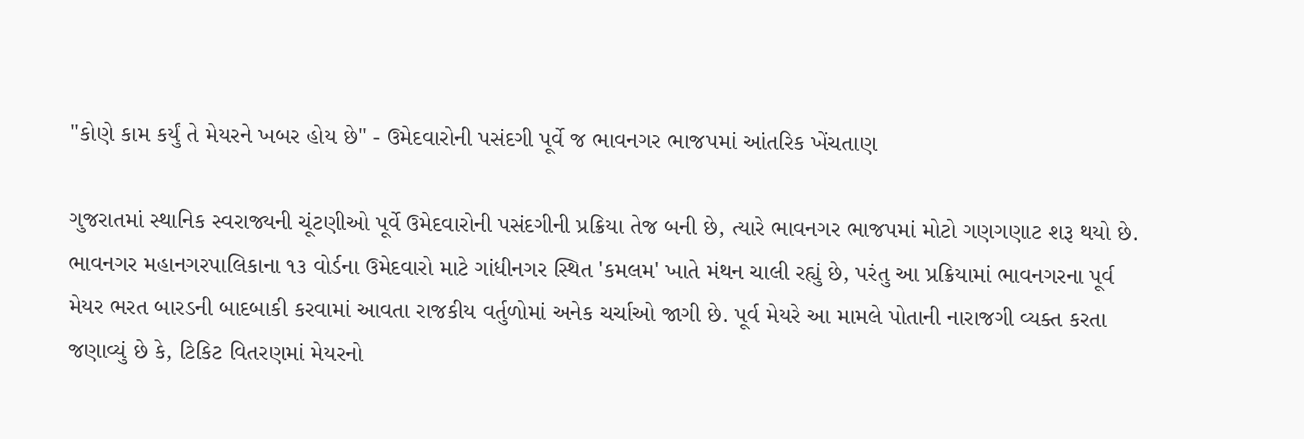"કોણે કામ કર્યું તે મેયરને ખબર હોય છે" - ઉમેદવારોની પસંદગી પૂર્વે જ ભાવનગર ભાજપમાં આંતરિક ખેંચતાણ

ગુજરાતમાં સ્થાનિક સ્વરાજ્યની ચૂંટણીઓ પૂર્વે ઉમેદવારોની પસંદગીની પ્રક્રિયા તેજ બની છે, ત્યારે ભાવનગર ભાજપમાં મોટો ગણગણાટ શરૂ થયો છે. ભાવનગર મહાનગરપાલિકાના ૧૩ વોર્ડના ઉમેદવારો માટે ગાંધીનગર સ્થિત 'કમલમ' ખાતે મંથન ચાલી રહ્યું છે, પરંતુ આ પ્રક્રિયામાં ભાવનગરના પૂર્વ મેયર ભરત બારડની બાદબાકી કરવામાં આવતા રાજકીય વર્તુળોમાં અનેક ચર્ચાઓ જાગી છે. પૂર્વ મેયરે આ મામલે પોતાની નારાજગી વ્યક્ત કરતા જણાવ્યું છે કે, ટિકિટ વિતરણમાં મેયરનો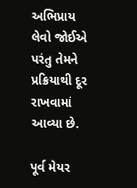અભિપ્રાય લેવો જોઈએ પરંતુ તેમને પ્રક્રિયાથી દૂર રાખવામાં આવ્યા છે.

પૂર્વ મેયર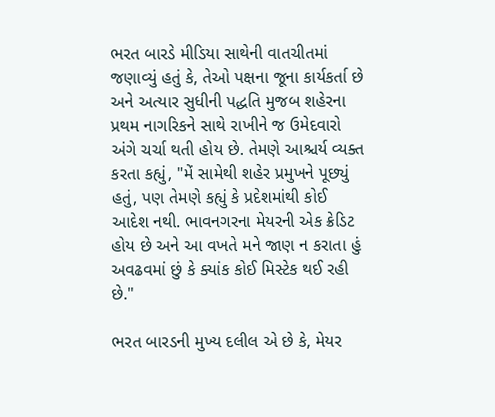ભરત બારડે મીડિયા સાથેની વાતચીતમાં જણાવ્યું હતું કે, તેઓ પક્ષના જૂના કાર્યકર્તા છે અને અત્યાર સુધીની પદ્ધતિ મુજબ શહેરના પ્રથમ નાગરિકને સાથે રાખીને જ ઉમેદવારો અંગે ચર્ચા થતી હોય છે. તેમણે આશ્ચર્ય વ્યક્ત કરતા કહ્યું, "મેં સામેથી શહેર પ્રમુખને પૂછ્યું હતું, પણ તેમણે કહ્યું કે પ્રદેશમાંથી કોઈ આદેશ નથી. ભાવનગરના મેયરની એક ક્રેડિટ હોય છે અને આ વખતે મને જાણ ન કરાતા હું અવઢવમાં છું કે ક્યાંક કોઈ મિસ્ટેક થઈ રહી છે."

ભરત બારડની મુખ્ય દલીલ એ છે કે, મેયર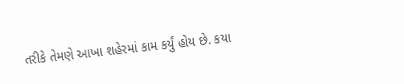તરીકે તેમણે આખા શહેરમાં કામ કર્યું હોય છે. કયા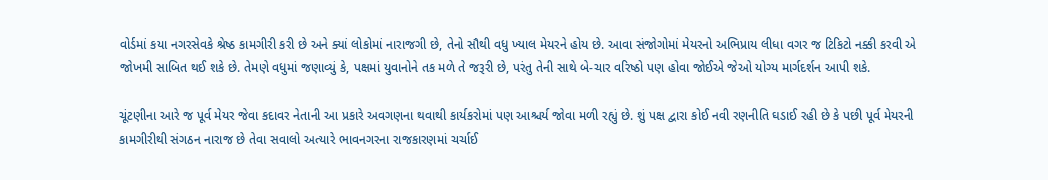વોર્ડમાં કયા નગરસેવકે શ્રેષ્ઠ કામગીરી કરી છે અને ક્યાં લોકોમાં નારાજગી છે, તેનો સૌથી વધુ ખ્યાલ મેયરને હોય છે. આવા સંજોગોમાં મેયરનો અભિપ્રાય લીધા વગર જ ટિકિટો નક્કી કરવી એ જોખમી સાબિત થઈ શકે છે. તેમણે વધુમાં જણાવ્યું કે, પક્ષમાં યુવાનોને તક મળે તે જરૂરી છે, પરંતુ તેની સાથે બે-ચાર વરિષ્ઠો પણ હોવા જોઈએ જેઓ યોગ્ય માર્ગદર્શન આપી શકે.

ચૂંટણીના આરે જ પૂર્વ મેયર જેવા કદાવર નેતાની આ પ્રકારે અવગણના થવાથી કાર્યકરોમાં પણ આશ્ચર્ય જોવા મળી રહ્યું છે. શું પક્ષ દ્વારા કોઈ નવી રણનીતિ ઘડાઈ રહી છે કે પછી પૂર્વ મેયરની કામગીરીથી સંગઠન નારાજ છે તેવા સવાલો અત્યારે ભાવનગરના રાજકારણમાં ચર્ચાઈ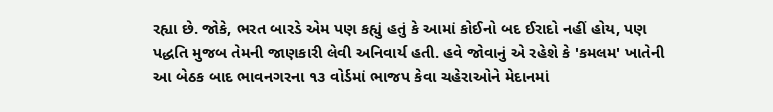રહ્યા છે. જોકે, ભરત બારડે એમ પણ કહ્યું હતું કે આમાં કોઈનો બદ ઈરાદો નહીં હોય, પણ પદ્ધતિ મુજબ તેમની જાણકારી લેવી અનિવાર્ય હતી. હવે જોવાનું એ રહેશે કે 'કમલમ' ખાતેની આ બેઠક બાદ ભાવનગરના ૧૩ વોર્ડમાં ભાજપ કેવા ચહેરાઓને મેદાનમાં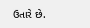ઉતારે છે.